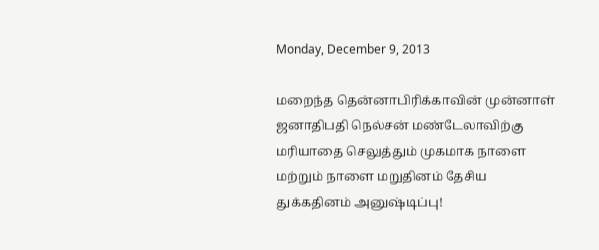Monday, December 9, 2013

மறைந்த தென்னாபிரிக்காவின் முன்னாள் ஜனாதிபதி நெல்சன் மண்டேலாவிற்கு மரியாதை செலுத்தும் முகமாக நாளை மற்றும் நாளை மறுதினம் தேசிய துக்கதினம் அனுஷ்டிப்பு!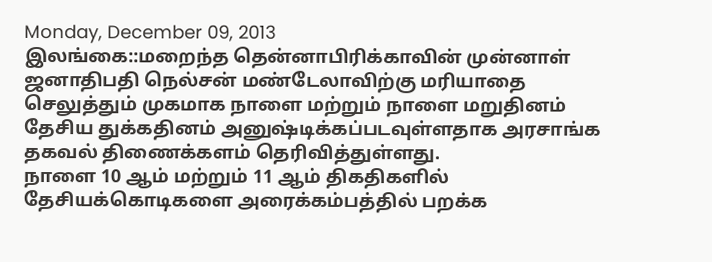Monday, December 09, 2013
இலங்கை::மறைந்த தென்னாபிரிக்காவின் முன்னாள் ஜனாதிபதி நெல்சன் மண்டேலாவிற்கு மரியாதை செலுத்தும் முகமாக நாளை மற்றும் நாளை மறுதினம் தேசிய துக்கதினம் அனுஷ்டிக்கப்படவுள்ளதாக அரசாங்க தகவல் திணைக்களம் தெரிவித்துள்ளது.
நாளை 10 ஆம் மற்றும் 11 ஆம் திகதிகளில் தேசியக்கொடிகளை அரைக்கம்பத்தில் பறக்க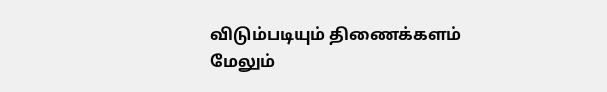விடும்படியும் திணைக்களம் மேலும்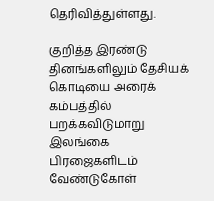தெரிவித்துள்ளது.

குறித்த இரண்டு தினங்களிலும் தேசியக் கொடியை அரைக் கம்பத்தில் பறக்கவிடுமாறு இலங்கை பிரஜைகளிடம் வேண்டுகோள்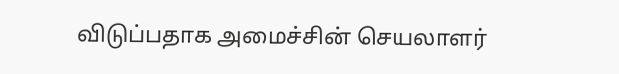விடுப்பதாக அமைச்சின் செயலாளர்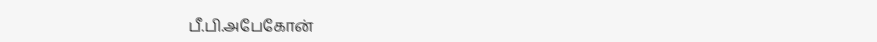பீ.பி.அபேகோன்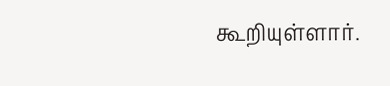கூறியுள்ளார்.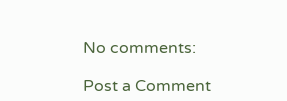No comments:

Post a Comment